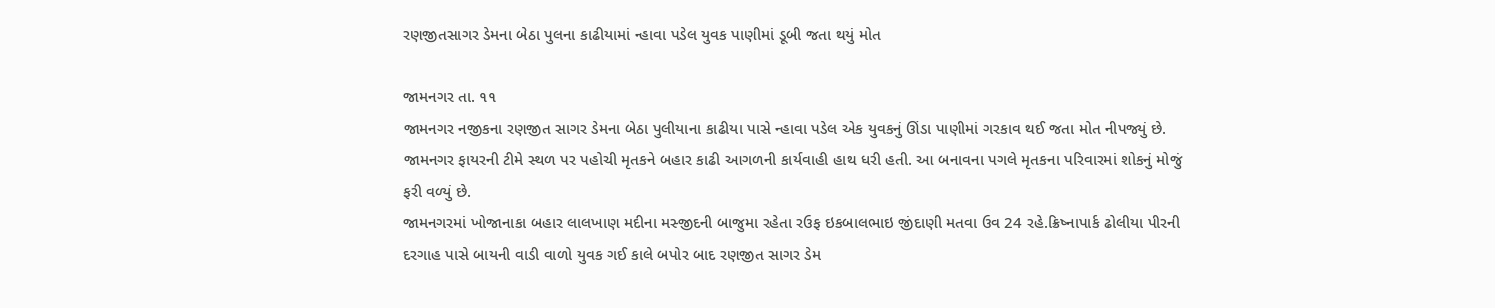રણજીતસાગર ડેમના બેઠા પુલના કાઢીયામાં ન્હાવા પડેલ યુવક પાણીમાં ડૂબી જતા થયું મોત

જામનગર તા. ૧૧
જામનગર નજીકના રણજીત સાગર ડેમના બેઠા પુલીયાના કાઢીયા પાસે ન્હાવા પડેલ એક યુવકનું ઊંડા પાણીમાં ગરકાવ થઈ જતા મોત નીપજ્યું છે. જામનગર ફાયરની ટીમે સ્થળ પર પહોચી મૃતકને બહાર કાઢી આગળની કાર્યવાહી હાથ ધરી હતી. આ બનાવના પગલે મૃતકના પરિવારમાં શોકનું મોજું ફરી વળ્યું છે.
જામનગરમાં ખોજાનાકા બહાર લાલખાણ મદીના મસ્જીદની બાજુમા રહેતા રઉફ ઇકબાલભાઇ જીંદાણી મતવા ઉવ 24 રહે.ક્રિષ્નાપાર્ક ઢોલીયા પીરની દરગાહ પાસે બાયની વાડી વાળો યુવક ગઈ કાલે બપોર બાદ રણજીત સાગર ડેમ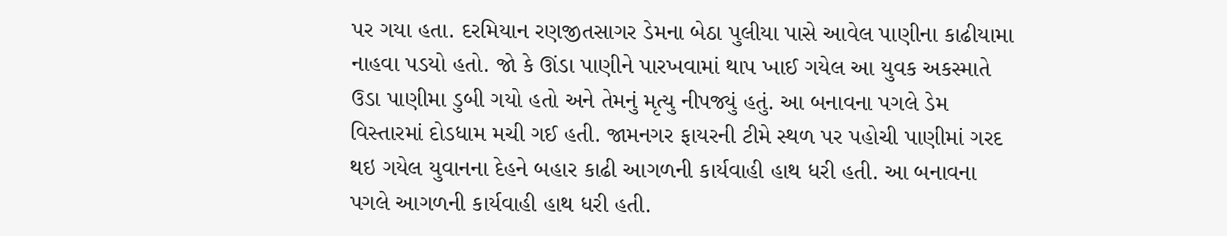પર ગયા હતા. દરમિયાન રણજીતસાગર ડેમના બેઠા પુલીયા પાસે આવેલ પાણીના કાઢીયામા નાહવા પડયો હતો. જો કે ઊંડા પાણીને પારખવામાં થાપ ખાઈ ગયેલ આ યુવક અકસ્માતે ઉડા પાણીમા ડુબી ગયો હતો અને તેમનું મૃત્યુ નીપજ્યું હતું. આ બનાવના પગલે ડેમ વિસ્તારમાં દોડધામ મચી ગઈ હતી. જામનગર ફાયરની ટીમે સ્થળ પર પહોચી પાણીમાં ગરદ થઇ ગયેલ યુવાનના દેહને બહાર કાઢી આગળની કાર્યવાહી હાથ ધરી હતી. આ બનાવના પગલે આગળની કાર્યવાહી હાથ ધરી હતી.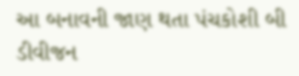આ બનાવની જાણ થતા પંચકોશી બી ડીવીજન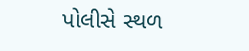પોલીસે સ્થળ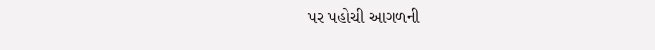પર પહોચી આગળની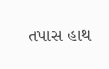તપાસ હાથ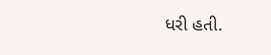ધરી હતી.